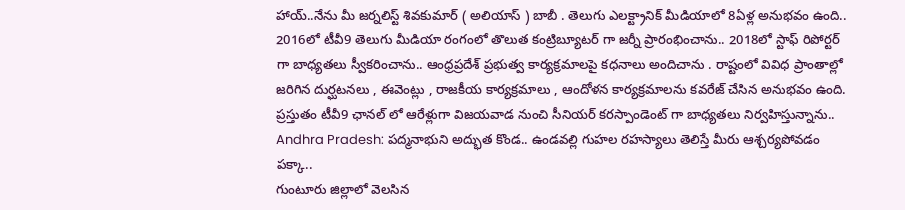హాయ్..నేను మీ జర్నలిస్ట్ శివకుమార్ ( అలియాస్ ) బాబీ . తెలుగు ఎలక్ట్రానిక్ మీడియాలో 8ఏళ్ల అనుభవం ఉంది.. 2016లో టీవీ9 తెలుగు మీడియా రంగంలో తొలుత కంట్రిబ్యూటర్ గా జర్నీ ప్రారంభించాను.. 2018లో స్టాఫ్ రిపోర్టర్ గా బాధ్యతలు స్వీకరించాను.. ఆంధ్రప్రదేశ్ ప్రభుత్వ కార్యక్రమాలపై కధనాలు అందిచాను . రాష్టంలో వివిధ ప్రాంతాల్లో జరిగిన దుర్ఘటనలు , ఈవెంట్లు , రాజకీయ కార్యక్రమాలు , ఆందోళన కార్యక్రమాలను కవరేజ్ చేసిన అనుభవం ఉంది. ప్రస్తుతం టీవీ9 ఛానల్ లో ఆరేళ్లుగా విజయవాడ నుంచి సీనియర్ కరస్పాండెంట్ గా బాధ్యతలు నిర్వహిస్తున్నాను..
Andhra Pradesh: పద్మనాభుని అద్భుత కొండ.. ఉండవల్లి గుహల రహస్యాలు తెలిస్తే మీరు ఆశ్చర్యపోవడం పక్కా..
గుంటూరు జిల్లాలో వెలసిన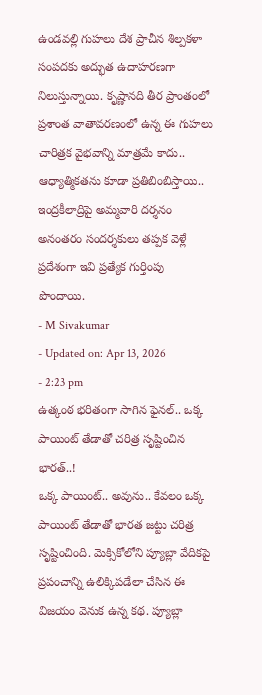ఉండవల్లి గుహలు దేశ ప్రాచీన శిల్పకళా సంపదకు అద్భుత ఉదాహరణగా నిలుస్తున్నాయి. కృష్ణానది తీర ప్రాంతంలో ప్రశాంత వాతావరణంలో ఉన్న ఈ గుహలు చారిత్రక వైభవాన్ని మాత్రమే కాదు.. ఆధ్యాత్మికతను కూడా ప్రతిబింబిస్తాయి.. ఇంద్రకీలాద్రిపై అమ్మవారి దర్శనం అనంతరం సందర్శకులు తప్పక వెళ్లే ప్రదేశంగా ఇవి ప్రత్యేక గుర్తింపు పొందాయి.
- M Sivakumar
- Updated on: Apr 13, 2026
- 2:23 pm
ఉత్కంఠ భరితంగా సాగిన ఫైనల్.. ఒక్క పాయింట్ తేడాతో చరిత్ర సృష్టించిన భారత్..!
ఒక్క పాయింట్.. అవును.. కేవలం ఒక్క పాయింట్ తేడాతో భారత జట్టు చరిత్ర సృష్టించింది. మెక్సికోలోని ప్యూబ్లా వేదికపై ప్రపంచాన్ని ఉలిక్కిపడేలా చేసిన ఈ విజయం వెనుక ఉన్న కథ. ప్యూబ్లా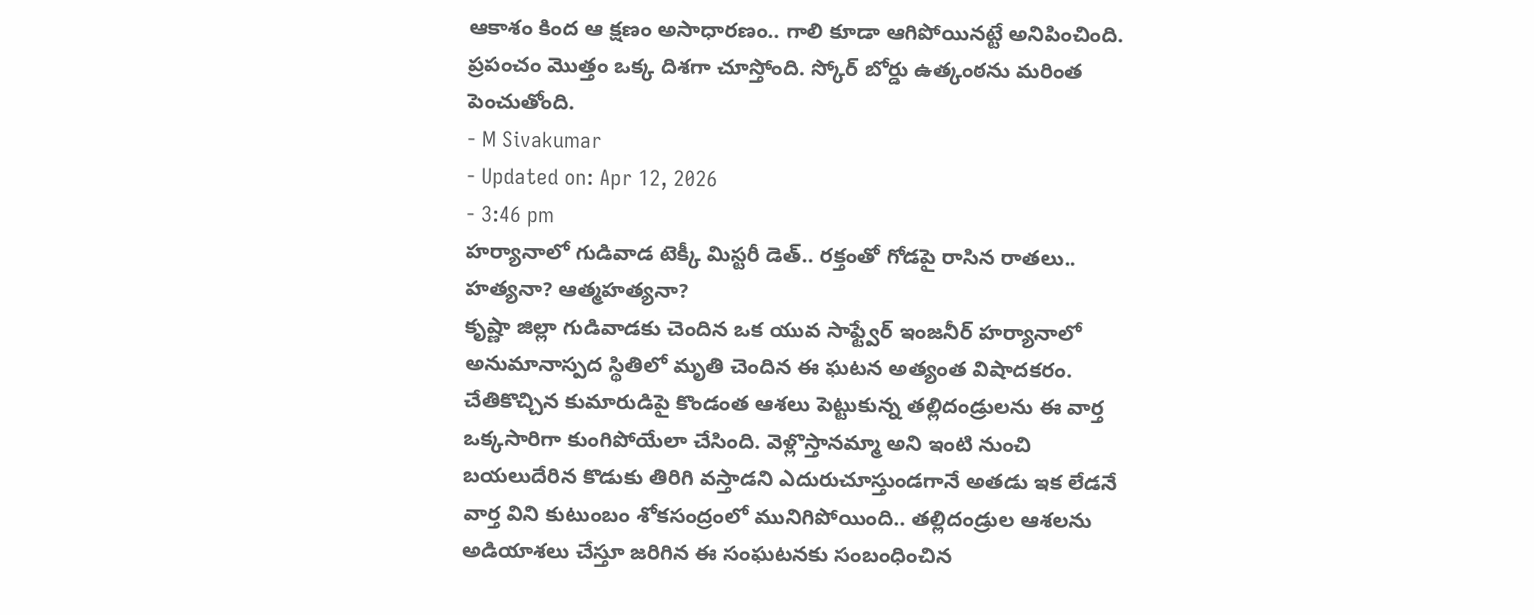ఆకాశం కింద ఆ క్షణం అసాధారణం.. గాలి కూడా ఆగిపోయినట్టే అనిపించింది. ప్రపంచం మొత్తం ఒక్క దిశగా చూస్తోంది. స్కోర్ బోర్డు ఉత్కంఠను మరింత పెంచుతోంది.
- M Sivakumar
- Updated on: Apr 12, 2026
- 3:46 pm
హర్యానాలో గుడివాడ టెక్కీ మిస్టరీ డెత్.. రక్తంతో గోడపై రాసిన రాతలు.. హత్యనా? ఆత్మహత్యనా?
కృష్ణా జిల్లా గుడివాడకు చెందిన ఒక యువ సాఫ్ట్వేర్ ఇంజనీర్ హర్యానాలో అనుమానాస్పద స్థితిలో మృతి చెందిన ఈ ఘటన అత్యంత విషాదకరం. చేతికొచ్చిన కుమారుడిపై కొండంత ఆశలు పెట్టుకున్న తల్లిదండ్రులను ఈ వార్త ఒక్కసారిగా కుంగిపోయేలా చేసింది. వెళ్లొస్తానమ్మా అని ఇంటి నుంచి బయలుదేరిన కొడుకు తిరిగి వస్తాడని ఎదురుచూస్తుండగానే అతడు ఇక లేడనే వార్త విని కుటుంబం శోకసంద్రంలో మునిగిపోయింది.. తల్లిదండ్రుల ఆశలను అడియాశలు చేస్తూ జరిగిన ఈ సంఘటనకు సంబంధించిన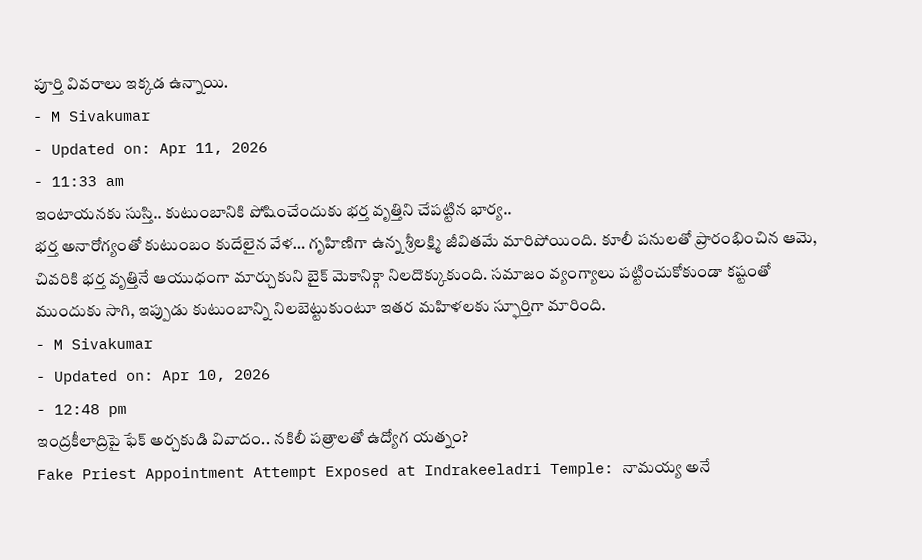పూర్తి వివరాలు ఇక్కడ ఉన్నాయి.
- M Sivakumar
- Updated on: Apr 11, 2026
- 11:33 am
ఇంటాయనకు సుస్తి.. కుటుంబానికి పోషించేందుకు భర్త వృత్తిని చేపట్టిన భార్య..
భర్త అనారోగ్యంతో కుటుంబం కుదేలైన వేళ… గృహిణిగా ఉన్న శ్రీలక్ష్మి జీవితమే మారిపోయింది. కూలీ పనులతో ప్రారంభించిన ఆమె, చివరికి భర్త వృత్తినే ఆయుధంగా మార్చుకుని బైక్ మెకానిక్గా నిలదొక్కుకుంది. సమాజం వ్యంగ్యాలు పట్టించుకోకుండా కష్టంతో ముందుకు సాగి, ఇప్పుడు కుటుంబాన్ని నిలబెట్టుకుంటూ ఇతర మహిళలకు స్ఫూర్తిగా మారింది.
- M Sivakumar
- Updated on: Apr 10, 2026
- 12:48 pm
ఇంద్రకీలాద్రిపై ఫేక్ అర్చకుడి వివాదం.. నకిలీ పత్రాలతో ఉద్యోగ యత్నం?
Fake Priest Appointment Attempt Exposed at Indrakeeladri Temple: నామయ్య అనే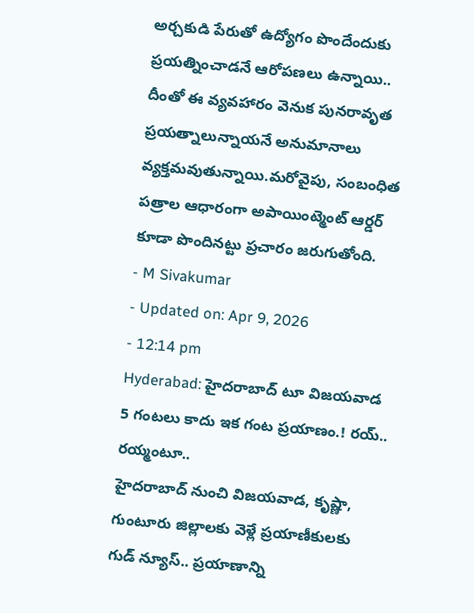అర్చకుడి పేరుతో ఉద్యోగం పొందేందుకు ప్రయత్నించాడనే ఆరోపణలు ఉన్నాయి.. దీంతో ఈ వ్యవహారం వెనుక పునరావృత ప్రయత్నాలున్నాయనే అనుమానాలు వ్యక్తమవుతున్నాయి.మరోవైపు, సంబంధిత పత్రాల ఆధారంగా అపాయింట్మెంట్ ఆర్డర్ కూడా పొందినట్టు ప్రచారం జరుగుతోంది.
- M Sivakumar
- Updated on: Apr 9, 2026
- 12:14 pm
Hyderabad: హైదరాబాద్ టూ విజయవాడ 5 గంటలు కాదు ఇక గంట ప్రయాణం.! రయ్.. రయ్మంటూ..
హైదరాబాద్ నుంచి విజయవాడ, కృష్ణా, గుంటూరు జిల్లాలకు వెళ్లే ప్రయాణీకులకు గుడ్ న్యూస్.. ప్రయాణాన్ని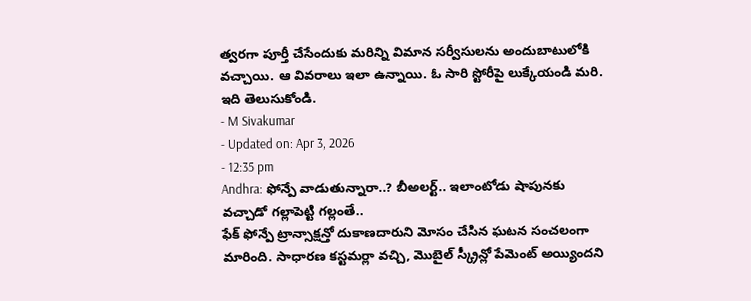త్వరగా పూర్తీ చేసేందుకు మరిన్ని విమాన సర్వీసులను అందుబాటులోకి వచ్చాయి. ఆ వివరాలు ఇలా ఉన్నాయి. ఓ సారి స్టోరీపై లుక్కేయండి మరి. ఇది తెలుసుకోండి.
- M Sivakumar
- Updated on: Apr 3, 2026
- 12:35 pm
Andhra: ఫోన్పే వాడుతున్నారా..? బీఅలర్ట్.. ఇలాంటోడు షాపునకు వచ్చాడో గల్లాపెట్టి గల్లంతే..
ఫేక్ ఫోన్పే ట్రాన్సాక్షన్తో దుకాణదారుని మోసం చేసిన ఘటన సంచలంగా మారింది. సాధారణ కస్టమర్లా వచ్చి, మొబైల్ స్క్రీన్లో పేమెంట్ అయ్యిందని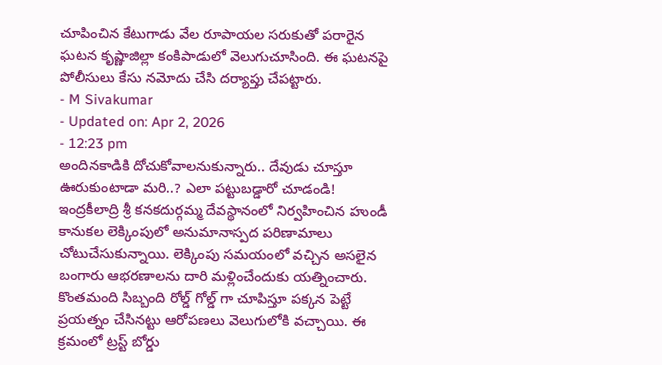చూపించిన కేటుగాడు వేల రూపాయల సరుకుతో పరారైన ఘటన కృష్ణాజిల్లా కంకిపాడులో వెలుగుచూసింది. ఈ ఘటనపై పోలీసులు కేసు నమోదు చేసి దర్యాప్తు చేపట్టారు.
- M Sivakumar
- Updated on: Apr 2, 2026
- 12:23 pm
అందినకాడికి దోచుకోవాలనుకున్నారు.. దేవుడు చూస్తూ ఊరుకుంటాడా మరి..? ఎలా పట్టుబడ్డారో చూడండి!
ఇంద్రకీలాద్రి శ్రీ కనకదుర్గమ్మ దేవస్థానంలో నిర్వహించిన హుండీ కానుకల లెక్కింపులో అనుమానాస్పద పరిణామాలు చోటుచేసుకున్నాయి. లెక్కింపు సమయంలో వచ్చిన అసలైన బంగారు ఆభరణాలను దారి మళ్లించేందుకు యత్నించారు. కొంతమంది సిబ్బంది రోల్డ్ గోల్డ్ గా చూపిస్తూ పక్కన పెట్టే ప్రయత్నం చేసినట్టు ఆరోపణలు వెలుగులోకి వచ్చాయి. ఈ క్రమంలో ట్రస్ట్ బోర్డు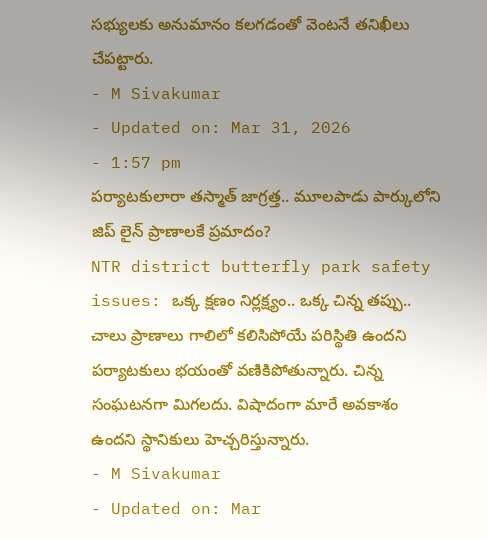సభ్యులకు అనుమానం కలగడంతో వెంటనే తనిఖీలు చేపట్టారు.
- M Sivakumar
- Updated on: Mar 31, 2026
- 1:57 pm
పర్యాటకులారా తస్మాత్ జాగ్రత్త.. మూలపాడు పార్కులోని జిప్ లైన్ ప్రాణాలకే ప్రమాదం?
NTR district butterfly park safety issues: ఒక్క క్షణం నిర్లక్ష్యం.. ఒక్క చిన్న తప్పు.. చాలు ప్రాణాలు గాలిలో కలిసిపోయే పరిస్థితి ఉందని పర్యాటకులు భయంతో వణికిపోతున్నారు. చిన్న సంఘటనగా మిగలదు. విషాదంగా మారే అవకాశం ఉందని స్థానికులు హెచ్చరిస్తున్నారు.
- M Sivakumar
- Updated on: Mar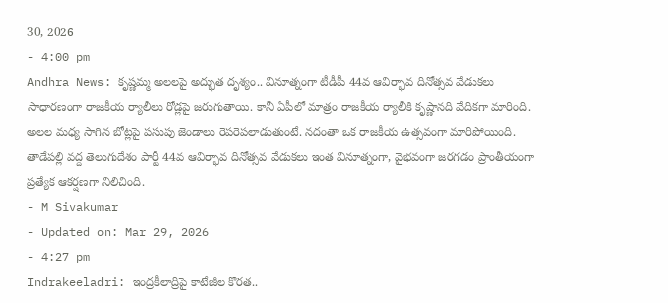30, 2026
- 4:00 pm
Andhra News: కృష్ణమ్మ అలలపై అద్భుత దృశ్యం.. వినూత్నంగా టీడీపీ 44వ ఆవిర్భావ దినోత్సవ వేడుకలు
సాధారణంగా రాజకీయ ర్యాలీలు రోడ్లపై జరుగుతాయి. కానీ ఏపీలో మాత్రం రాజకీయ ర్యాలీకి కృష్ణానది వేదికగా మారింది. అలల మధ్య సాగిన బోట్లపై పసుపు జెండాలు రెపరెపలాడుతుంటే. నదంతా ఒక రాజకీయ ఉత్సవంగా మారిపోయింది. తాడేపల్లి వద్ద తెలుగుదేశం పార్టీ 44వ ఆవిర్భావ దినోత్సవ వేడుకలు ఇంత వినూత్నంగా, వైభవంగా జరగడం ప్రాంతీయంగా ప్రత్యేక ఆకర్షణగా నిలిచింది.
- M Sivakumar
- Updated on: Mar 29, 2026
- 4:27 pm
Indrakeeladri: ఇంద్రకీలాద్రిపై కాటేజీల కొరత..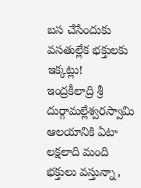బస చేసేందుకు వసతుల్లేక భక్తులకు ఇక్కట్లు!
ఇంద్రకీలాద్రి శ్రీ దుర్గామల్లేశ్వరస్వామి ఆలయానికి ఏటా లక్షలాది మంది భక్తులు వస్తున్నా,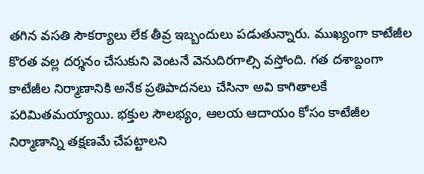తగిన వసతి సౌకర్యాలు లేక తీవ్ర ఇబ్బందులు పడుతున్నారు. ముఖ్యంగా కాటేజీల కొరత వల్ల దర్శనం చేసుకుని వెంటనే వెనుదిరగాల్సి వస్తోంది. గత దశాబ్దంగా కాటేజీల నిర్మాణానికి అనేక ప్రతిపాదనలు చేసినా అవి కాగితాలకే పరిమితమయ్యాయి. భక్తుల సౌలభ్యం, ఆలయ ఆదాయం కోసం కాటేజీల నిర్మాణాన్ని తక్షణమే చేపట్టాలని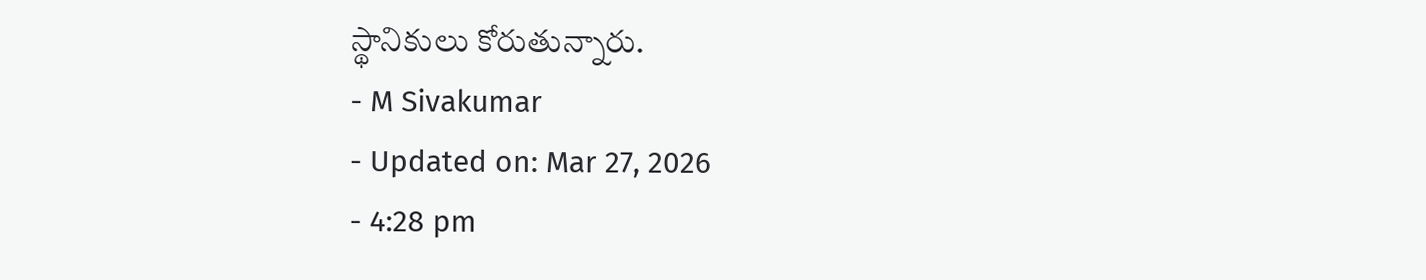స్థానికులు కోరుతున్నారు.
- M Sivakumar
- Updated on: Mar 27, 2026
- 4:28 pm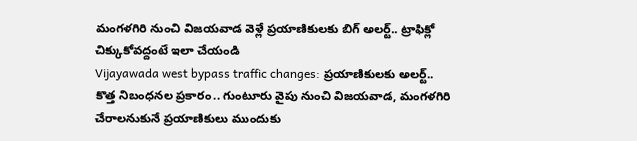మంగళగిరి నుంచి విజయవాడ వెళ్లే ప్రయాణికులకు బిగ్ అలర్ట్.. ట్రాఫిక్లో చిక్కుకోవద్దంటే ఇలా చేయండి
Vijayawada west bypass traffic changes: ప్రయాణికులకు అలర్ట్.. కొత్త నిబంధనల ప్రకారం.. గుంటూరు వైపు నుంచి విజయవాడ, మంగళగిరి చేరాలనుకునే ప్రయాణికులు ముందుకు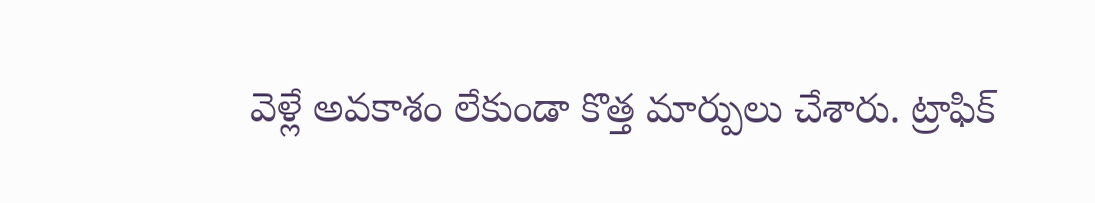వెళ్లే అవకాశం లేకుండా కొత్త మార్పులు చేశారు. ట్రాఫిక్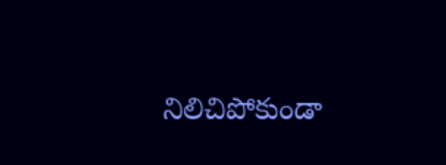నిలిచిపోకుండా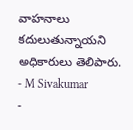వాహనాలు కదులుతున్నాయని అధికారులు తెలిపారు.
- M Sivakumar
-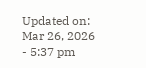Updated on: Mar 26, 2026
- 5:37 pm